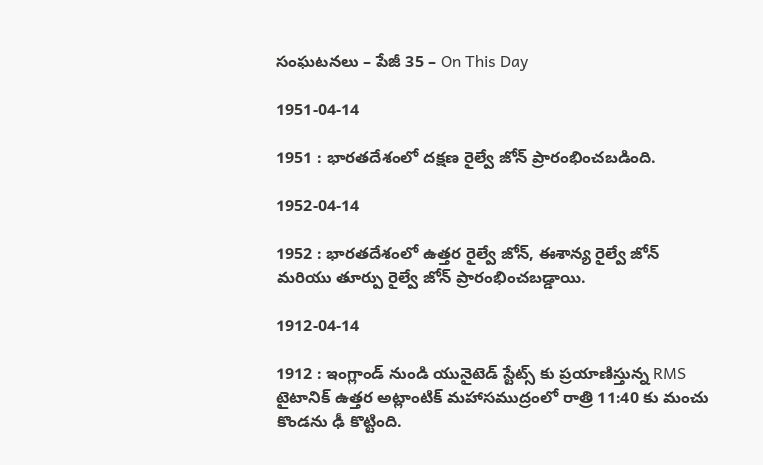సంఘటనలు – పేజీ 35 – On This Day

1951-04-14

1951 : భారతదేశంలో దక్షణ రైల్వే జోన్ ప్రారంభించబడింది.

1952-04-14

1952 : భారతదేశంలో ఉత్తర రైల్వే జోన్, ఈశాన్య రైల్వే జోన్ మరియు తూర్పు రైల్వే జోన్ ప్రారంభించబడ్డాయి.

1912-04-14

1912 : ఇంగ్లాండ్‌ నుండి యునైటెడ్ స్టేట్స్‌ కు ప్రయాణిస్తున్న RMS టైటానిక్ ఉత్తర అట్లాంటిక్ మహాసముద్రంలో రాత్రి 11:40 కు మంచు కొండను ఢీ కొట్టింది.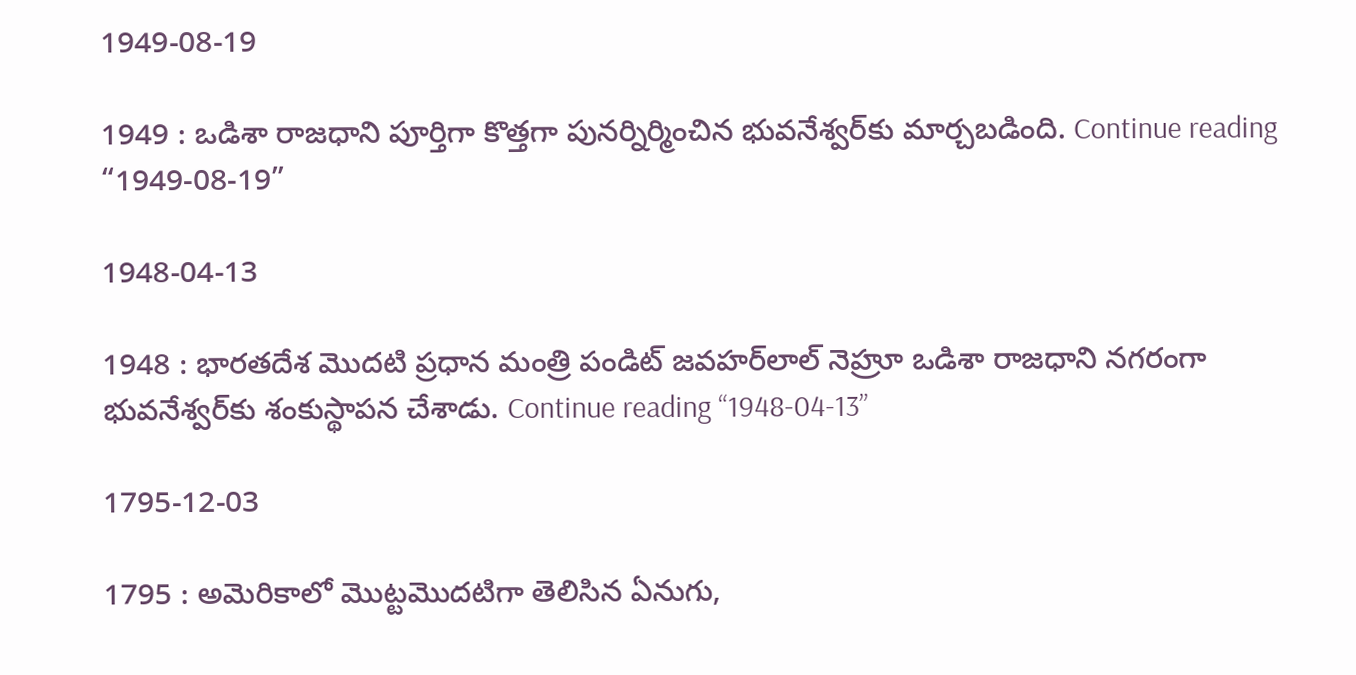1949-08-19

1949 : ఒడిశా రాజధాని పూర్తిగా కొత్తగా పునర్నిర్మించిన భువనేశ్వర్‌కు మార్చబడింది. Continue reading “1949-08-19”

1948-04-13

1948 : భారతదేశ మొదటి ప్రధాన మంత్రి పండిట్ జవహర్‌లాల్ నెహ్రూ ఒడిశా రాజధాని నగరంగా భువనేశ్వర్‌కు శంకుస్థాపన చేశాడు. Continue reading “1948-04-13”

1795-12-03

1795 : అమెరికాలో మొట్టమొదటిగా తెలిసిన ఏనుగు,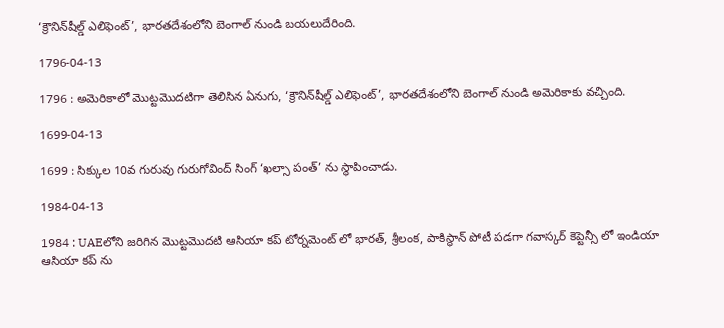‘క్రౌనిన్‌షీల్డ్ ఎలిఫెంట్’, భారతదేశంలోని బెంగాల్ నుండి బయలుదేరింది.

1796-04-13

1796 : అమెరికాలో మొట్టమొదటిగా తెలిసిన ఏనుగు, ‘క్రౌనిన్‌షీల్డ్ ఎలిఫెంట్’, భారతదేశంలోని బెంగాల్ నుండి అమెరికాకు వచ్చింది.

1699-04-13

1699 : సిక్కుల 10వ గురువు గురుగోవింద్ సింగ్ ‘ఖల్సా పంత్’ ను స్థాపించాడు.

1984-04-13

1984 : UAEలోని జరిగిన మొట్టమొదటి ఆసియా కప్ టోర్నమెంట్ లో భారత్, శ్రీలంక, పాకిస్థాన్‌ పోటీ పడగా గవాస్కర్ కెప్టెన్సీ లో ఇండియా ఆసియా కప్ ను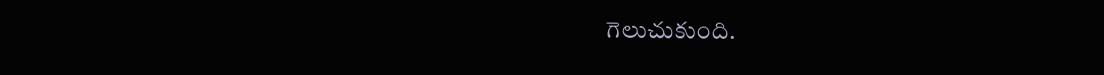గెలుచుకుంది.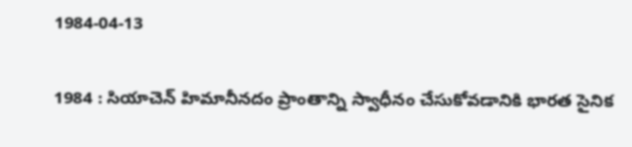1984-04-13

1984 : సియాచెన్ హిమానీనదం ప్రాంతాన్ని స్వాధీనం చేసుకోవడానికి భారత సైనిక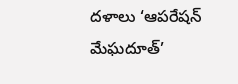దళాలు ‘ఆపరేషన్ మేఘదూత్’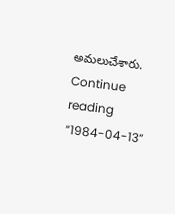అమలుచేశారు. Continue reading “1984-04-13”